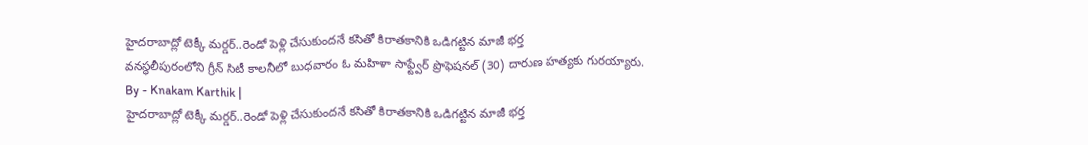హైదరాబాద్లో టెక్కీ మర్డర్..రెండో పెళ్లి చేసుకుందనే కసితో కిరాతకానికి ఒడిగట్టిన మాజీ భర్త
వనస్థలీపురంలోని గ్రీన్ సిటీ కాలనీలో బుధవారం ఓ మహిళా సాఫ్ట్వేర్ ప్రొఫెషనల్ (30) దారుణ హత్యకు గురయ్యారు.
By - Knakam Karthik |
హైదరాబాద్లో టెక్కీ మర్డర్..రెండో పెళ్లి చేసుకుందనే కసితో కిరాతకానికి ఒడిగట్టిన మాజీ భర్త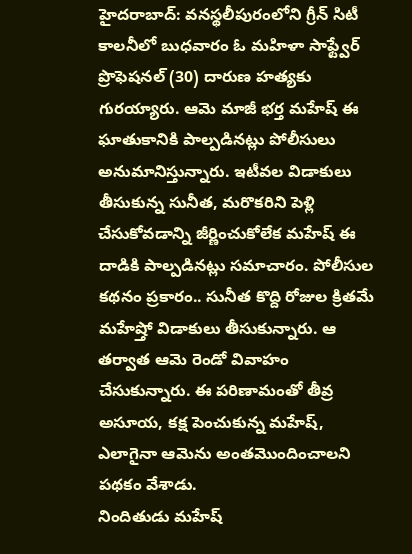హైదరాబాద్: వనస్థలీపురంలోని గ్రీన్ సిటీ కాలనీలో బుధవారం ఓ మహిళా సాఫ్ట్వేర్ ప్రొఫెషనల్ (30) దారుణ హత్యకు గురయ్యారు. ఆమె మాజీ భర్త మహేష్ ఈ ఘాతుకానికి పాల్పడినట్లు పోలీసులు అనుమానిస్తున్నారు. ఇటీవల విడాకులు తీసుకున్న సునీత, మరొకరిని పెళ్లి చేసుకోవడాన్ని జీర్ణించుకోలేక మహేష్ ఈ దాడికి పాల్పడినట్లు సమాచారం. పోలీసుల కథనం ప్రకారం.. సునీత కొద్ది రోజుల క్రితమే మహేష్తో విడాకులు తీసుకున్నారు. ఆ తర్వాత ఆమె రెండో వివాహం చేసుకున్నారు. ఈ పరిణామంతో తీవ్ర అసూయ, కక్ష పెంచుకున్న మహేష్, ఎలాగైనా ఆమెను అంతమొందించాలని పథకం వేశాడు.
నిందితుడు మహేష్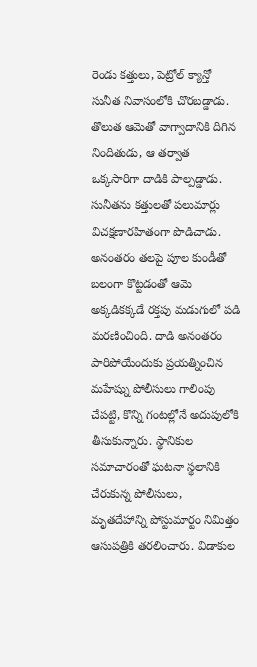రెండు కత్తులు, పెట్రోల్ క్యాన్తో సునీత నివాసంలోకి చొరబడ్డాడు. తొలుత ఆమెతో వాగ్వాదానికి దిగిన నిందితుడు, ఆ తర్వాత ఒక్కసారిగా దాడికి పాల్పడ్డాడు. సునీతను కత్తులతో పలుమార్లు విచక్షణారహితంగా పొడిచాడు. అనంతరం తలపై పూల కుండీతో బలంగా కొట్టడంతో ఆమె అక్కడికక్కడే రక్తపు మడుగులో పడి మరణించింది. దాడి అనంతరం పారిపోయేందుకు ప్రయత్నించిన మహేష్ను పోలీసులు గాలింపు చేపట్టి, కొన్ని గంటల్లోనే అదుపులోకి తీసుకున్నారు. స్థానికుల సమాచారంతో ఘటనా స్థలానికి చేరుకున్న పోలీసులు, మృతదేహాన్ని పోస్టుమార్టం నిమిత్తం ఆసుపత్రికి తరలించారు. విడాకుల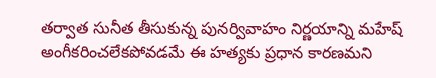తర్వాత సునీత తీసుకున్న పునర్వివాహం నిర్ణయాన్ని మహేష్ అంగీకరించలేకపోవడమే ఈ హత్యకు ప్రధాన కారణమని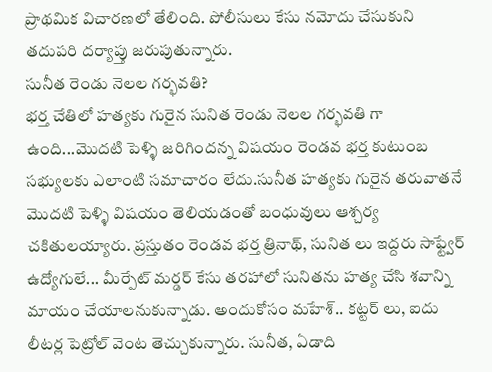ప్రాథమిక విచారణలో తేలింది. పోలీసులు కేసు నమోదు చేసుకుని తదుపరి దర్యాప్తు జరుపుతున్నారు.
సునీత రెండు నెలల గర్భవతి?
భర్త చేతిలో హత్యకు గురైన సునిత రెండు నెలల గర్భవతి గా ఉంది...మొదటి పెళ్ళి జరిగిందన్న విషయం రెండవ భర్త కుటుంబ సభ్యులకు ఎలాంటి సమాచారం లేదు.సునీత హత్యకు గురైన తరువాతనే మొదటి పెళ్ళి విషయం తెలియడంతో బంధువులు ఆశ్చర్య చకితులయ్యారు. ప్రస్తుతం రెండవ భర్త త్రినాథ్, సునిత లు ఇద్దరు సాఫ్ట్వేర్ ఉద్యోగులే... మీర్పేట్ మర్డర్ కేసు తరహాలో సునితను హత్య చేసి శవాన్ని మాయం చేయాలనుకున్నాడు. అందుకోసం మహేశ్.. కట్టర్ లు, ఐదు లీటర్ల పెట్రోల్ వెంట తెచ్చుకున్నారు. సునీత, ఏడాది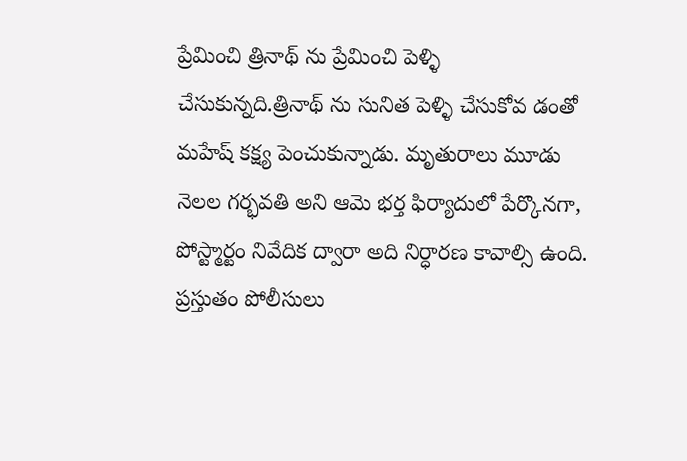ప్రేమించి త్రినాథ్ ను ప్రేమించి పెళ్ళి చేసుకున్నది.త్రినాథ్ ను సునిత పెళ్ళి చేసుకోవ డంతో మహేష్ కక్ష్య పెంచుకున్నాడు. మృతురాలు మూడు నెలల గర్భవతి అని ఆమె భర్త ఫిర్యాదులో పేర్కొనగా, పోస్ట్మార్టం నివేదిక ద్వారా అది నిర్ధారణ కావాల్సి ఉంది. ప్రస్తుతం పోలీసులు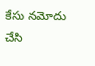కేసు నమోదు చేసి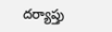దర్యాప్తు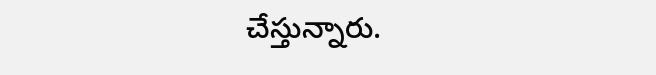చేస్తున్నారు.